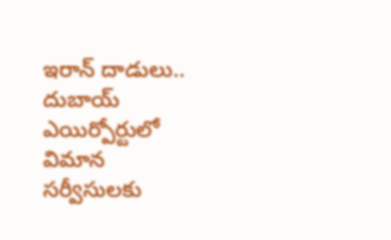ఇరాన్ దాడులు.. దుబాయ్ ఎయిర్పోర్టులో విమాన సర్వీసులకు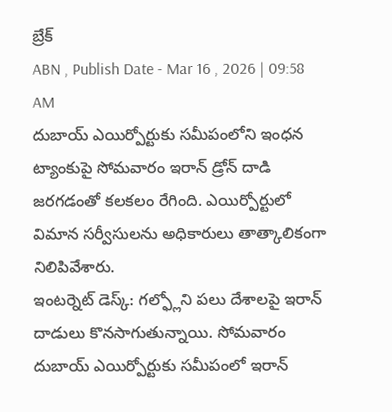బ్రేక్
ABN , Publish Date - Mar 16 , 2026 | 09:58 AM
దుబాయ్ ఎయిర్పోర్టుకు సమీపంలోని ఇంధన ట్యాంకుపై సోమవారం ఇరాన్ డ్రోన్ దాడి జరగడంతో కలకలం రేగింది. ఎయిర్పోర్టులో విమాన సర్వీసులను అధికారులు తాత్కాలికంగా నిలిపివేశారు.
ఇంటర్నెట్ డెస్క్: గల్ఫ్లోని పలు దేశాలపై ఇరాన్ దాడులు కొనసాగుతున్నాయి. సోమవారం దుబాయ్ ఎయిర్పోర్టుకు సమీపంలో ఇరాన్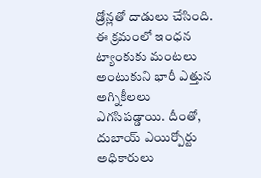డ్రోన్లతో దాడులు చేసింది. ఈ క్రమంలో ఇంధన ట్యాంకుకు మంటలు అంటుకుని భారీ ఎత్తున అగ్నికీలలు ఎగసిపడ్డాయి. దీంతో, దుబాయ్ ఎయిర్పోర్టు అధికారులు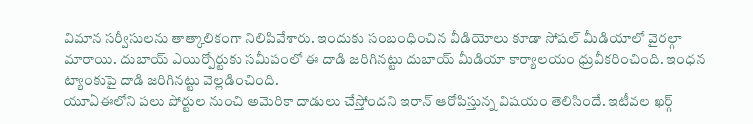విమాన సర్వీసులను తాత్కాలికంగా నిలిపివేశారు. ఇందుకు సంబంధించిన వీడియోలు కూడా సోషల్ మీడియాలో వైరల్గా మారాయి. దుబాయ్ ఎయిర్పోర్టుకు సమీపంలో ఈ దాడి జరిగినట్టు దుబాయ్ మీడియా కార్యాలయం ధ్రువీకరించింది. ఇంధన ట్యాంకుపై దాడి జరిగినట్టు వెల్లడించింది.
యూఏఈలోని పలు పోర్టుల నుంచి అమెరికా దాడులు చేస్తోందని ఇరాన్ ఆరోపిస్తున్న విషయం తెలిసిందే. ఇటీవల ఖర్గ్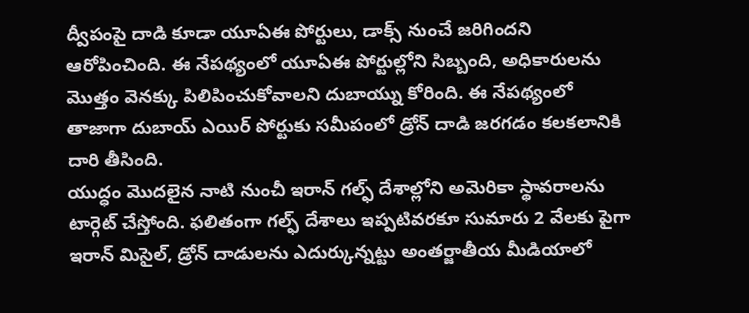ద్వీపంపై దాడి కూడా యూఏఈ పోర్టులు, డాక్స్ నుంచే జరిగిందని ఆరోపించింది. ఈ నేపథ్యంలో యూఏఈ పోర్టుల్లోని సిబ్బంది, అధికారులను మొత్తం వెనక్కు పిలిపించుకోవాలని దుబాయ్ను కోరింది. ఈ నేపథ్యంలో తాజాగా దుబాయ్ ఎయిర్ పోర్టుకు సమీపంలో డ్రోన్ దాడి జరగడం కలకలానికి దారి తీసింది.
యుద్ధం మొదలైన నాటి నుంచీ ఇరాన్ గల్ఫ్ దేశాల్లోని అమెరికా స్థావరాలను టార్గెట్ చేస్తోంది. ఫలితంగా గల్ఫ్ దేశాలు ఇప్పటివరకూ సుమారు 2 వేలకు పైగా ఇరాన్ మిసైల్, డ్రోన్ దాడులను ఎదుర్కున్నట్టు అంతర్జాతీయ మీడియాలో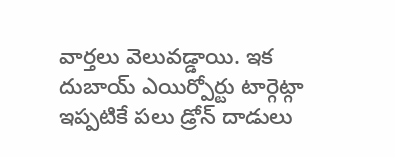వార్తలు వెలువడ్డాయి. ఇక దుబాయ్ ఎయిర్పోర్టు టార్గెట్గా ఇప్పటికే పలు డ్రోన్ దాడులు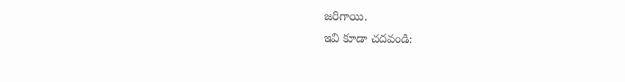జరిగాయి.
ఇవి కూడా చదవండి: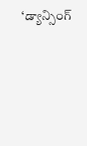‘డ్యాన్సింగ్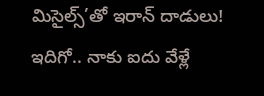మిసైల్స్’తో ఇరాన్ దాడులు!
ఇదిగో.. నాకు ఐదు వేళ్లే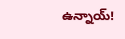ఉన్నాయ్!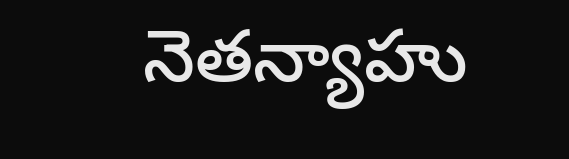నెతన్యాహు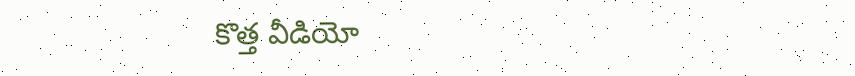కొత్త వీడియో